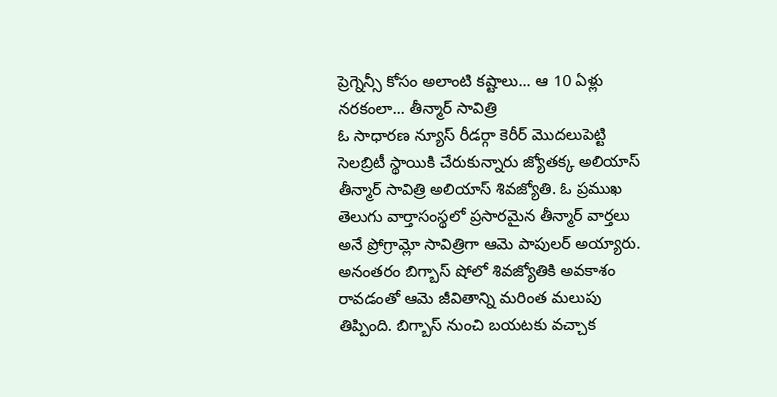ప్రెగ్నెన్సీ కోసం అలాంటి కష్టాలు... ఆ 10 ఏళ్లు నరకంలా... తీన్మార్ సావిత్రి
ఓ సాధారణ న్యూస్ రీడర్గా కెరీర్ మొదలుపెట్టి సెలబ్రిటీ స్థాయికి చేరుకున్నారు జ్యోతక్క అలియాస్ తీన్మార్ సావిత్రి అలియాస్ శివజ్యోతి. ఓ ప్రముఖ తెలుగు వార్తాసంస్థలో ప్రసారమైన తీన్మార్ వార్తలు అనే ప్రోగ్రామ్లో సావిత్రిగా ఆమె పాపులర్ అయ్యారు. అనంతరం బిగ్బాస్ షోలో శివజ్యోతికి అవకాశం రావడంతో ఆమె జీవితాన్ని మరింత మలుపు తిప్పింది. బిగ్బాస్ నుంచి బయటకు వచ్చాక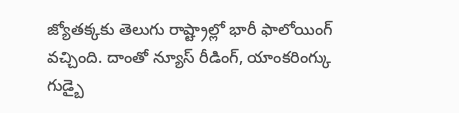జ్యోతక్కకు తెలుగు రాష్ట్రాల్లో భారీ ఫాలోయింగ్ వచ్చింది. దాంతో న్యూస్ రీడింగ్, యాంకరింగ్కు గుడ్బై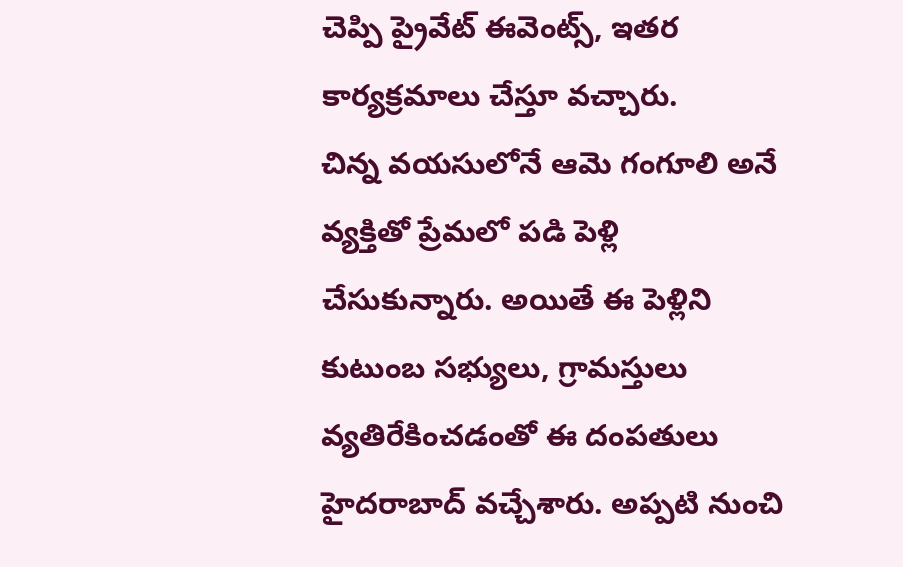చెప్పి ప్రైవేట్ ఈవెంట్స్, ఇతర కార్యక్రమాలు చేస్తూ వచ్చారు.
చిన్న వయసులోనే ఆమె గంగూలి అనే వ్యక్తితో ప్రేమలో పడి పెళ్లి చేసుకున్నారు. అయితే ఈ పెళ్లిని కుటుంబ సభ్యులు, గ్రామస్తులు వ్యతిరేకించడంతో ఈ దంపతులు హైదరాబాద్ వచ్చేశారు. అప్పటి నుంచి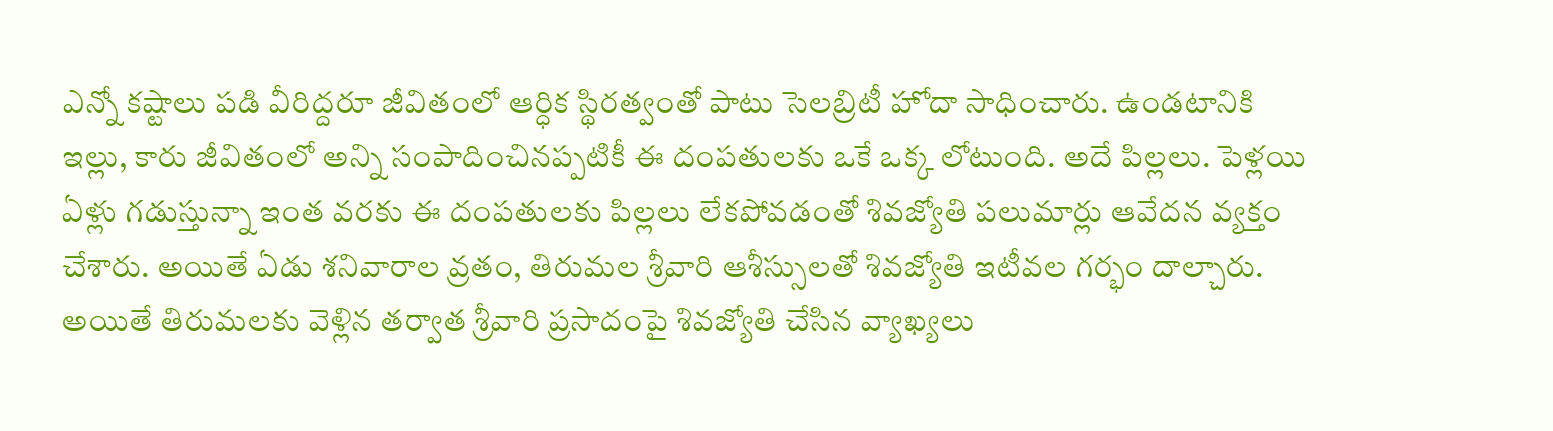ఎన్నో కష్టాలు పడి వీరిద్దరూ జీవితంలో ఆర్ధిక స్థిరత్వంతో పాటు సెలబ్రిటీ హోదా సాధించారు. ఉండటానికి ఇల్లు, కారు జీవితంలో అన్ని సంపాదించినప్పటికీ ఈ దంపతులకు ఒకే ఒక్క లోటుంది. అదే పిల్లలు. పెళ్లయి ఏళ్లు గడుస్తున్నా ఇంత వరకు ఈ దంపతులకు పిల్లలు లేకపోవడంతో శివజ్యోతి పలుమార్లు ఆవేదన వ్యక్తం చేశారు. అయితే ఏడు శనివారాల వ్రతం, తిరుమల శ్రీవారి ఆశీస్సులతో శివజ్యోతి ఇటీవల గర్భం దాల్చారు. అయితే తిరుమలకు వెళ్లిన తర్వాత శ్రీవారి ప్రసాదంపై శివజ్యోతి చేసిన వ్యాఖ్యలు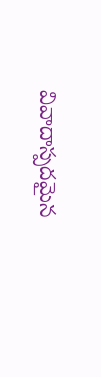వివాదాస్పదమైన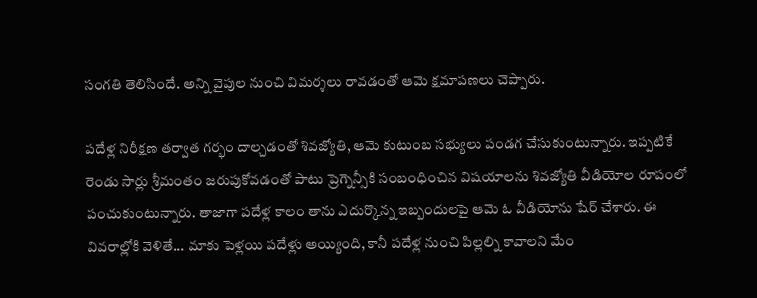సంగతి తెలిసిందే. అన్ని వైపుల నుంచి విమర్శలు రావడంతో ఆమె క్షమాపణలు చెప్పారు.

పదేళ్ల నిరీక్షణ తర్వాత గర్భం దాల్చడంతో శివజ్యోతి, ఆమె కుటుంబ సభ్యులు పండగ చేసుకుంటున్నారు. ఇప్పటికే రెండు సార్లు శ్రీమంతం జరుపుకోవడంతో పాటు ప్రెగ్నెన్సీకి సంబంధించిన విషయాలను శివజ్యోతి వీడియోల రూపంలో పంచుకుంటున్నారు. తాజాగా పదేళ్ల కాలం తాను ఎదుర్కొన్న ఇబ్బందులపై ఆమె ఓ వీడియోను షేర్ చేశారు. ఈ వివరాల్లోకి వెళితే... మాకు పెళ్లయి పదేళ్లు అయ్యింది, కానీ పదేళ్ల నుంచి పిల్లల్ని కావాలని మేం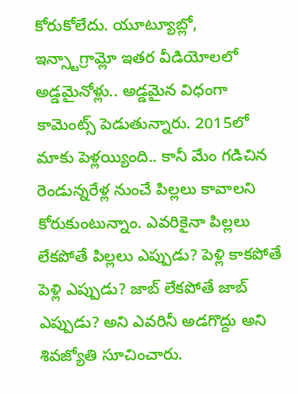కోరుకోలేదు. యూట్యూబ్లో, ఇన్స్టాగ్రామ్లో ఇతర వీడియోలలో అడ్డమైనోళ్లు.. అడ్డమైన విధంగా కామెంట్స్ పెడుతున్నారు. 2015లో మాకు పెళ్లయ్యింది.. కానీ మేం గడిచిన రెండున్నరేళ్ల నుంచే పిల్లలు కావాలని కోరుకుంటున్నాం. ఎవరికైనా పిల్లలు లేకపోతే పిల్లలు ఎప్పుడు? పెళ్లి కాకపోతే పెళ్లి ఎప్పుడు? జాబ్ లేకపోతే జాబ్ ఎప్పుడు? అని ఎవరినీ అడగొద్దు అని శివజ్యోతి సూచించారు.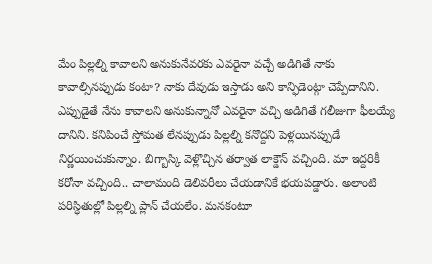మేం పిల్లల్ని కావాలని అనుకునేవరకు ఎవరైనా వచ్చే అడిగితే నాకు కావాల్సినప్పుడు కంటా? నాకు దేవుడు ఇస్తాడు అని కాన్ఫిడెంట్గా చెప్పేదానిని. ఎప్పుడైతే నేను కావాలని అనుకున్నానో ఎవరైనా వచ్చి అడిగితే గలీజుగా ఫీలయ్యే దానిని. కనిపించే స్తోమత లేనప్పుడు పిల్లల్ని కనొద్దని పెళ్లయినప్పుడే నిర్ణయించుకున్నాం. బిగ్బాస్కి వెళ్లొచ్చిన తర్వాత లాక్డౌన్ వచ్చింది. మా ఇద్దరికీ కరోనా వచ్చింది.. చాలామంది డెలివరీలు చేయడానికే భయపడ్డారు. అలాంటి పరిస్ధితుల్లో పిల్లల్ని ప్లాన్ చేయలేం. మనకంటూ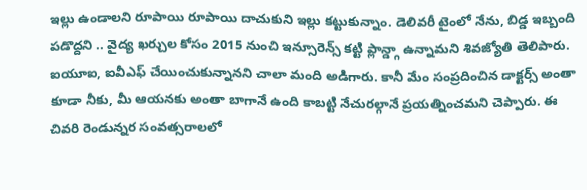ఇల్లు ఉండాలని రూపాయి రూపాయి దాచుకుని ఇల్లు కట్టుకున్నాం. డెలివరీ టైంలో నేను, బిడ్డ ఇబ్బంది పడొద్దని .. వైద్య ఖర్చుల కోసం 2015 నుంచి ఇన్సూరెన్స్ కట్టి ప్లాన్డ్గా ఉన్నామని శివజ్యోతి తెలిపారు.
ఐయూఐ, ఐవీఎఫ్ చేయించుకున్నానని చాలా మంది అడిగారు. కానీ మేం సంప్రదించిన డాక్టర్స్ అంతా కూడా నీకు, మీ ఆయనకు అంతా బాగానే ఉంది కాబట్టి నేచురల్గానే ప్రయత్నించమని చెప్పారు. ఈ చివరి రెండున్నర సంవత్సరాలలో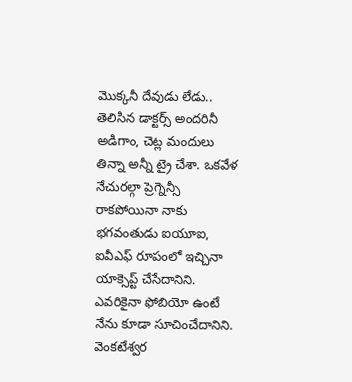మొక్కనీ దేవుడు లేడు.. తెలిసిన డాక్టర్స్ అందరినీ అడిగాం, చెట్ల మందులు తిన్నా అన్నీ ట్రై చేశా. ఒకవేళ నేచురల్గా ప్రెగ్నెన్సీ రాకపోయినా నాకు భగవంతుడు ఐయూఐ, ఐవీఎఫ్ రూపంలో ఇచ్చినా యాక్సెప్ట్ చేసేదానిని. ఎవరికైనా ఫోబియో ఉంటే నేను కూడా సూచించేదానిని. వెంకటేశ్వర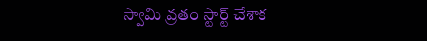స్వామి వ్రతం స్టార్ట్ చేశాక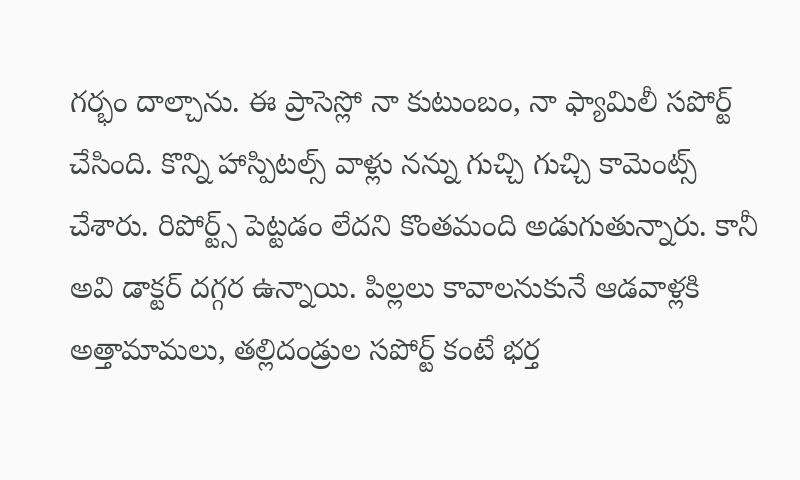గర్భం దాల్చాను. ఈ ప్రాసెస్లో నా కుటుంబం, నా ఫ్యామిలీ సపోర్ట్ చేసింది. కొన్ని హాస్పిటల్స్ వాళ్లు నన్ను గుచ్చి గుచ్చి కామెంట్స్ చేశారు. రిపోర్ట్స్ పెట్టడం లేదని కొంతమంది అడుగుతున్నారు. కానీ అవి డాక్టర్ దగ్గర ఉన్నాయి. పిల్లలు కావాలనుకునే ఆడవాళ్లకి అత్తామామలు, తల్లిదండ్రుల సపోర్ట్ కంటే భర్త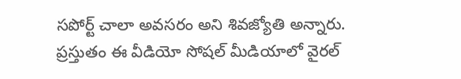సపోర్ట్ చాలా అవసరం అని శివజ్యోతి అన్నారు. ప్రస్తుతం ఈ వీడియో సోషల్ మీడియాలో వైరల్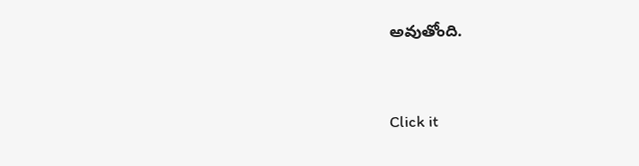అవుతోంది.


Click it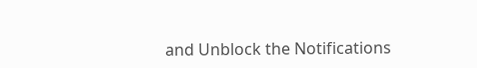and Unblock the Notifications